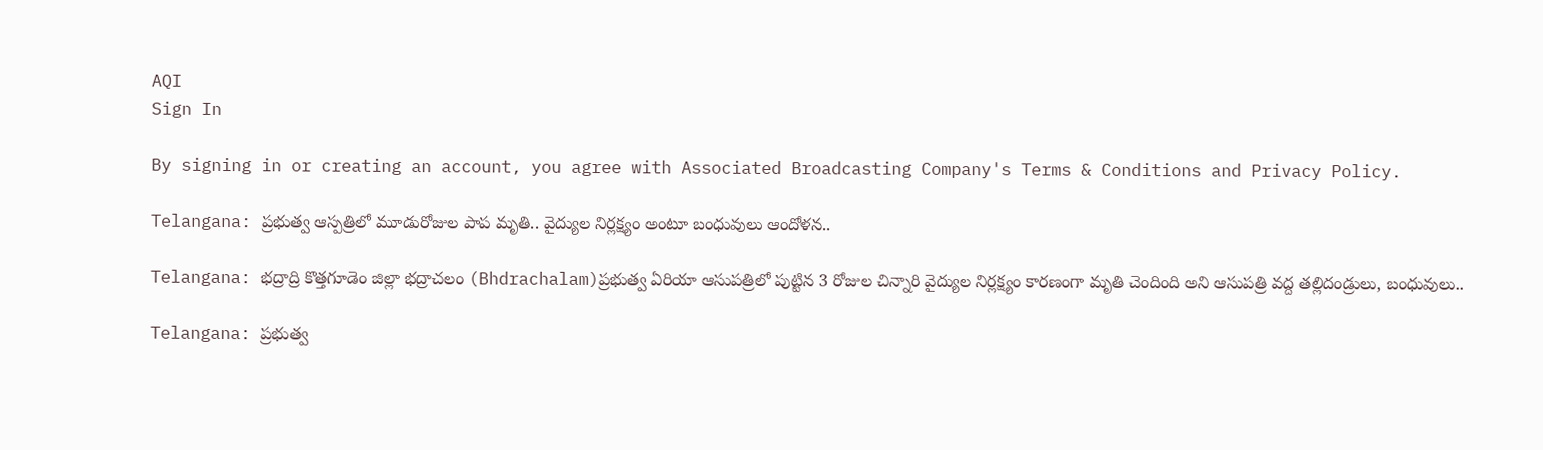AQI
Sign In

By signing in or creating an account, you agree with Associated Broadcasting Company's Terms & Conditions and Privacy Policy.

Telangana: ప్రభుత్వ ఆస్పత్రిలో మూడురోజుల పాప మృతి.. వైద్యుల నిర్లక్ష్యం అంటూ బంధువులు ఆందోళన..

Telangana: భద్రాద్రి కొత్తగూడెం జిల్లా భద్రాచలం (Bhdrachalam)ప్రభుత్వ ఏరియా ఆసుపత్రిలో పుట్టిన 3 రోజుల చిన్నారి వైద్యుల నిర్లక్ష్యం కారణంగా మృతి చెందింది అని ఆసుపత్రి వద్ద తల్లిదండ్రులు, బంధువులు..

Telangana: ప్రభుత్వ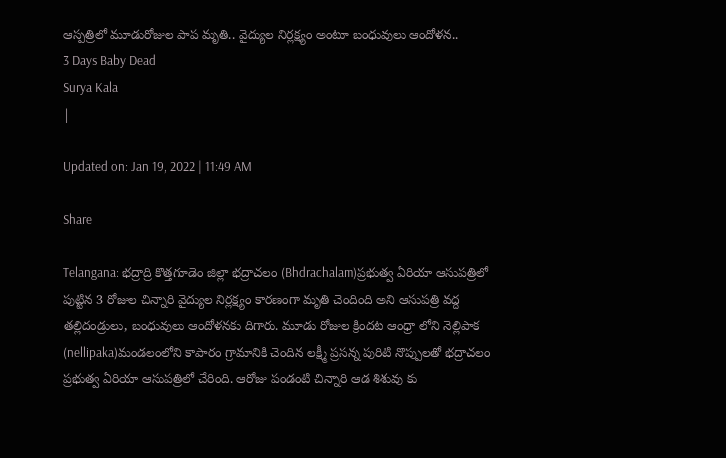ఆస్పత్రిలో మూడురోజుల పాప మృతి.. వైద్యుల నిర్లక్ష్యం అంటూ బంధువులు ఆందోళన..
3 Days Baby Dead
Surya Kala
|

Updated on: Jan 19, 2022 | 11:49 AM

Share

Telangana: భద్రాద్రి కొత్తగూడెం జిల్లా భద్రాచలం (Bhdrachalam)ప్రభుత్వ ఏరియా ఆసుపత్రిలో పుట్టిన 3 రోజుల చిన్నారి వైద్యుల నిర్లక్ష్యం కారణంగా మృతి చెందింది అని ఆసుపత్రి వద్ద తల్లిదండ్రులు, బంధువులు ఆందోళనకు దిగారు. మూడు రోజుల క్రిందట ఆంధ్రా లోని నెల్లిపాక (nellipaka)మండలంలోని కాపారం గ్రామానికి చెందిన లక్ష్మీ ప్రసన్న పురిటి నొప్పులతో భద్రాచలం ప్రభుత్వ ఏరియా ఆసుపత్రిలో చేరింది. ఆరోజు పండంటి చిన్నారి ఆడ శిశువు కు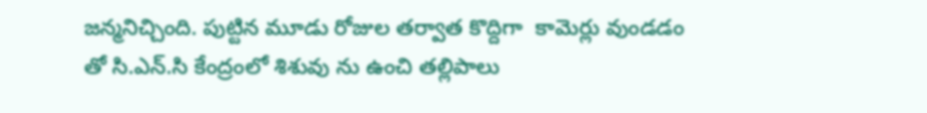జన్మనిచ్చింది. పుట్టిన మూడు రోజుల తర్వాత కొద్దిగా  కామెర్లు వుండడం తో సి.ఎన్.సి కేంద్రంలో శిశువు ను ఉంచి తల్లిపాలు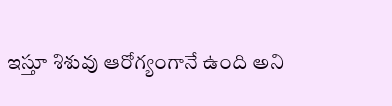ఇస్తూ శిశువు ఆరోగ్యంగానే ఉంది అని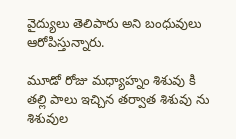వైద్యులు తెలిపారు అని బంధువులు ఆరోపిస్తున్నారు.

మూడో రోజు మధ్యాహ్నం శిశువు కి తల్లి పాలు ఇచ్చిన తర్వాత శిశువు ను శిశువుల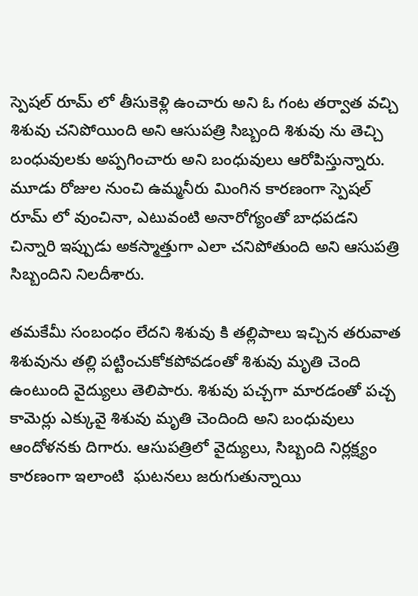స్పెషల్ రూమ్ లో తీసుకెళ్లి ఉంచారు అని ఓ గంట తర్వాత వచ్చి శిశువు చనిపోయింది అని ఆసుపత్రి సిబ్బంది శిశువు ను తెచ్చి బంధువులకు అప్పగించారు అని బంధువులు ఆరోపిస్తున్నారు. మూడు రోజుల నుంచి ఉమ్మనీరు మింగిన కారణంగా స్పెషల్ రూమ్ లో వుంచినా, ఎటువంటి అనారోగ్యంతో బాధపడని చిన్నారి ఇప్పుడు అకస్మాత్తుగా ఎలా చనిపోతుంది అని ఆసుపత్రి సిబ్బందిని నిలదీశారు.

తమకేమీ సంబంధం లేదని శిశువు కి తల్లిపాలు ఇచ్చిన తరువాత శిశువును తల్లి పట్టించుకోకపోవడంతో శిశువు మృతి చెంది ఉంటుంది వైద్యులు తెలిపారు. శిశువు పచ్చగా మారడంతో పచ్చ కామెర్లు ఎక్కువై శిశువు మృతి చెందింది అని బంధువులు ఆందోళనకు దిగారు. ఆసుపత్రిలో వైద్యులు, సిబ్బంది నిర్లక్ష్యం కారణంగా ఇలాంటి  ఘటనలు జరుగుతున్నాయి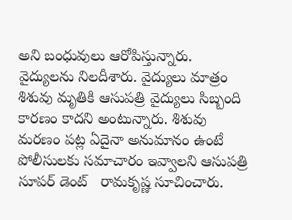అని బంధువులు ఆరోపిస్తున్నారు. వైద్యులను నిలదీశారు. వైద్యులు మాత్రం శిశువు మృతికి ఆసుపత్రి వైద్యులు సిబ్బంది కారణం కాదని అంటున్నారు. శిశువు మరణం పట్ల ఏదైనా అనుమానం ఉంటే పోలీసులకు సమాచారం ఇవ్వాలని ఆసుపత్రి సూపర్ డెంట్   రామకృష్ణ సూచించారు.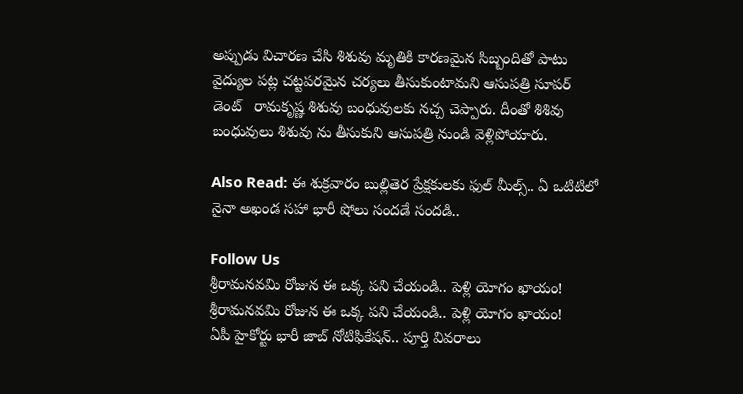అప్పుడు విచారణ చేసి శిశువు మృతికి కారణమైన సిబ్బందితో పాటు వైద్యుల పట్ల చట్టపరమైన చర్యలు తీసుకుంటామని ఆసుపత్రి సూపర్ డెంట్   రామకృష్ణ శిశువు బంధువులకు నచ్చ చెప్పారు. దీంతో శిశివు బంధువులు శిశువు ను తీసుకుని ఆసుపత్రి నుండి వెళ్లిపోయారు.

Also Read: ఈ శుక్రవారం బుల్లితెర ప్రేక్షకులకు ఫుల్ మీల్స్.. ఏ ఒటిటిలో నైనా అఖండ సహా భారీ షోలు సందడే సందడి..

Follow Us
శ్రీరామనవమి రోజున ఈ ఒక్క పని చేయండి.. పెళ్లి యోగం ఖాయం!
శ్రీరామనవమి రోజున ఈ ఒక్క పని చేయండి.. పెళ్లి యోగం ఖాయం!
ఏపీ హైకోర్టు భారీ జాబ్ నోటిఫికేషన్.. పూర్తి వివరాలు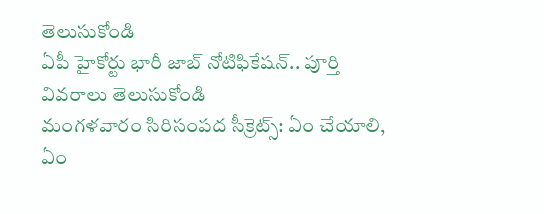తెలుసుకోండి
ఏపీ హైకోర్టు భారీ జాబ్ నోటిఫికేషన్.. పూర్తి వివరాలు తెలుసుకోండి
మంగళవారం సిరిసంపద సీక్రెట్స్: ఏం చేయాలి, ఏం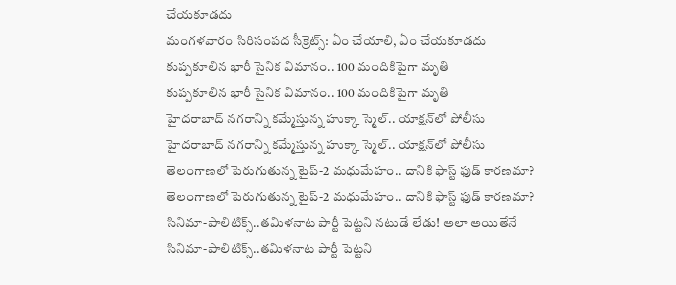చేయకూడదు
మంగళవారం సిరిసంపద సీక్రెట్స్: ఏం చేయాలి, ఏం చేయకూడదు
కుప్పకూలిన భారీ సైనిక విమానం.. 100 మందికిపైగా మృతి
కుప్పకూలిన భారీ సైనిక విమానం.. 100 మందికిపైగా మృతి
హైదరాబాద్ నగరాన్ని కమ్మేస్తున్న హుక్కా స్మెల్.. యాక్షన్‌లో పోలీసు
హైదరాబాద్ నగరాన్ని కమ్మేస్తున్న హుక్కా స్మెల్.. యాక్షన్‌లో పోలీసు
తెలంగాణలో పెరుగుతున్న టైప్-2 మధుమేహం.. దానికి ఫాస్ట్ ఫుడ్ కారణమా?
తెలంగాణలో పెరుగుతున్న టైప్-2 మధుమేహం.. దానికి ఫాస్ట్ ఫుడ్ కారణమా?
సినిమా-పాలిటిక్స్..తమిళనాట పార్టీ పెట్టని నటుడే లేడు! అలా అయితేనే
సినిమా-పాలిటిక్స్..తమిళనాట పార్టీ పెట్టని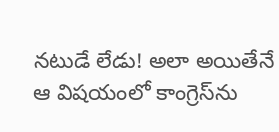నటుడే లేడు! అలా అయితేనే
ఆ విషయంలో కాంగ్రెస్‌ను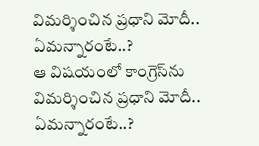విమర్శించిన ప్రధాని మోదీ.. ఏమన్నారంటే..?
ఆ విషయంలో కాంగ్రెస్‌ను విమర్శించిన ప్రధాని మోదీ.. ఏమన్నారంటే..?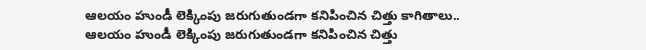ఆలయం హుండీ లెక్కింపు జరుగుతుండగా కనిపించిన చిత్తు కాగితాలు..
ఆలయం హుండీ లెక్కింపు జరుగుతుండగా కనిపించిన చిత్తు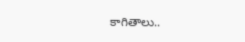కాగితాలు..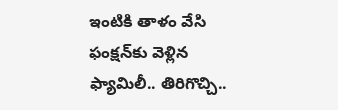ఇంటికి తాళం వేసి ఫంక్షన్‌కు వెళ్లిన ఫ్యామిలీ.. తిరిగొచ్చి..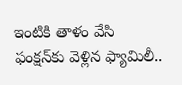ఇంటికి తాళం వేసి ఫంక్షన్‌కు వెళ్లిన ఫ్యామిలీ..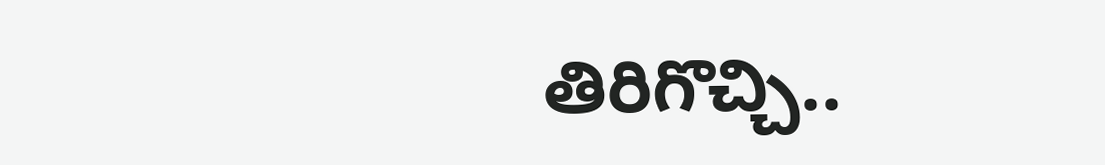తిరిగొచ్చి..